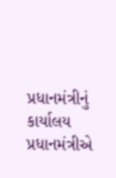પ્રધાનમંત્રીનું કાર્યાલય
પ્રધાનમંત્રીએ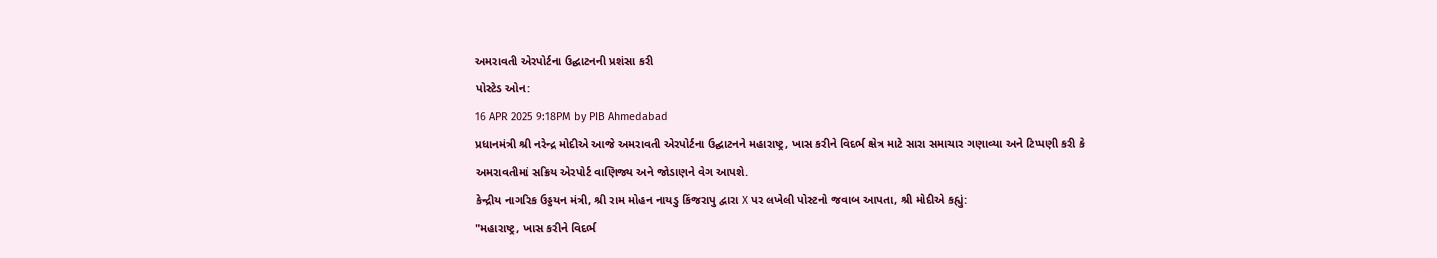અમરાવતી એરપોર્ટના ઉદ્ઘાટનની પ્રશંસા કરી
પોસ્ટેડ ઓન:
16 APR 2025 9:18PM by PIB Ahmedabad
પ્રધાનમંત્રી શ્રી નરેન્દ્ર મોદીએ આજે અમરાવતી એરપોર્ટના ઉદ્ઘાટનને મહારાષ્ટ્ર, ખાસ કરીને વિદર્ભ ક્ષેત્ર માટે સારા સમાચાર ગણાવ્યા અને ટિપ્પણી કરી કે અમરાવતીમાં સક્રિય એરપોર્ટ વાણિજ્ય અને જોડાણને વેગ આપશે.
કેન્દ્રીય નાગરિક ઉડ્ડયન મંત્રી, શ્રી રામ મોહન નાયડુ કિંજરાપુ દ્વારા X પર લખેલી પોસ્ટનો જવાબ આપતા, શ્રી મોદીએ કહ્યું:
"મહારાષ્ટ્ર, ખાસ કરીને વિદર્ભ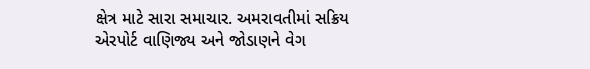ક્ષેત્ર માટે સારા સમાચાર. અમરાવતીમાં સક્રિય એરપોર્ટ વાણિજ્ય અને જોડાણને વેગ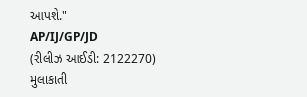આપશે."
AP/IJ/GP/JD
(રીલીઝ આઈડી: 2122270)
મુલાકાતી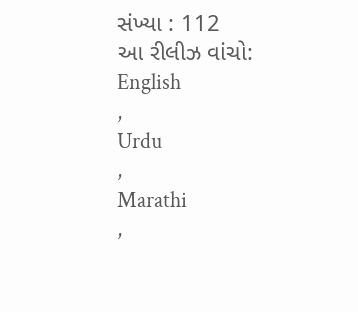સંખ્યા : 112
આ રીલીઝ વાંચો:
English
,
Urdu
,
Marathi
,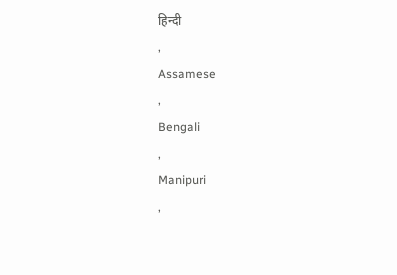हिन्दी
,
Assamese
,
Bengali
,
Manipuri
,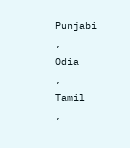Punjabi
,
Odia
,
Tamil
,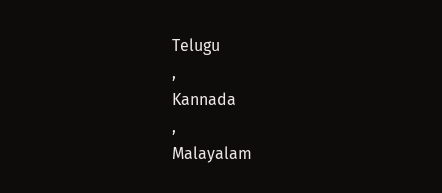Telugu
,
Kannada
,
Malayalam